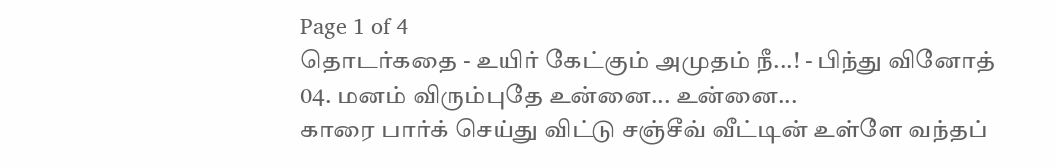Page 1 of 4
தொடர்கதை - உயிர் கேட்கும் அமுதம் நீ...! - பிந்து வினோத்
04. மனம் விரும்புதே உன்னை... உன்னை...
காரை பார்க் செய்து விட்டு சஞ்சீவ் வீட்டின் உள்ளே வந்தப்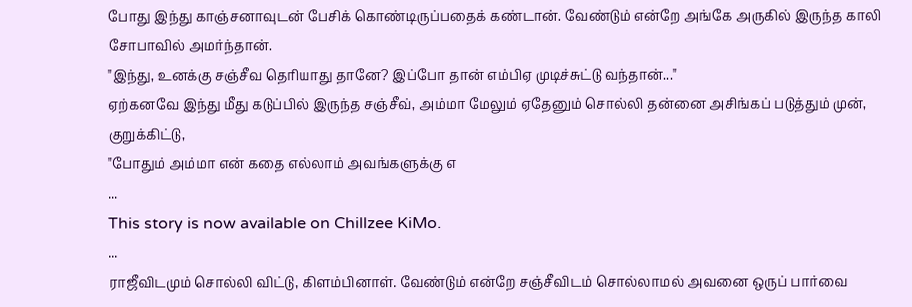போது இந்து காஞ்சனாவுடன் பேசிக் கொண்டிருப்பதைக் கண்டான். வேண்டும் என்றே அங்கே அருகில் இருந்த காலி சோபாவில் அமர்ந்தான்.
"இந்து, உனக்கு சஞ்சீவ தெரியாது தானே? இப்போ தான் எம்பிஏ முடிச்சுட்டு வந்தான்..."
ஏற்கனவே இந்து மீது கடுப்பில் இருந்த சஞ்சீவ், அம்மா மேலும் ஏதேனும் சொல்லி தன்னை அசிங்கப் படுத்தும் முன், குறுக்கிட்டு,
"போதும் அம்மா என் கதை எல்லாம் அவங்களுக்கு எ
...
This story is now available on Chillzee KiMo.
...
ராஜீவிடமும் சொல்லி விட்டு, கிளம்பினாள். வேண்டும் என்றே சஞ்சீவிடம் சொல்லாமல் அவனை ஒருப் பார்வை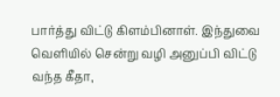பார்த்து விட்டு கிளம்பினாள். இந்துவை வெளியில் சென்று வழி அனுப்பி விட்டு வந்த கீதா,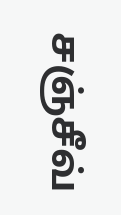சஞ்சீவ்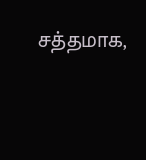சத்தமாக,